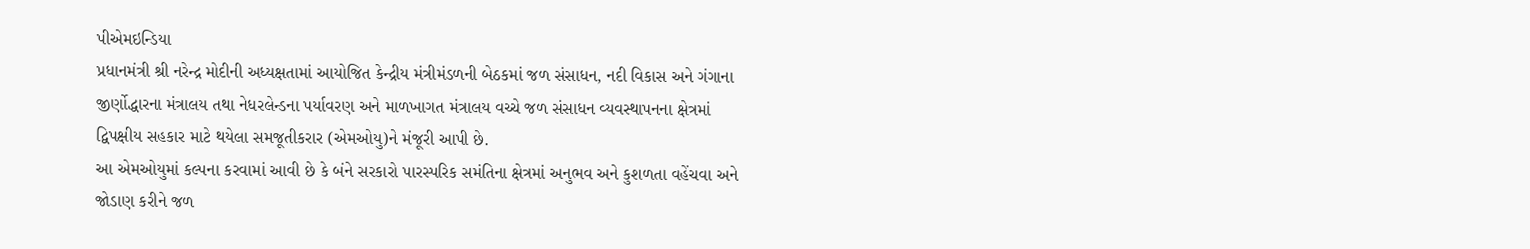પીએમઇન્ડિયા
પ્રધાનમંત્રી શ્રી નરેન્દ્ર મોદીની અધ્યક્ષતામાં આયોજિત કેન્દ્રીય મંત્રીમંડળની બેઠકમાં જળ સંસાધન, નદી વિકાસ અને ગંગાના જીર્ણોદ્ધારના મંત્રાલય તથા નેધરલેન્ડના પર્યાવરણ અને માળખાગત મંત્રાલય વચ્ચે જળ સંસાધન વ્યવસ્થાપનના ક્ષેત્રમાં દ્વિપક્ષીય સહકાર માટે થયેલા સમજૂતીકરાર (એમઓયુ)ને મંજૂરી આપી છે.
આ એમઓયુમાં કલ્પના કરવામાં આવી છે કે બંને સરકારો પારસ્પરિક સમંતિના ક્ષેત્રમાં અનુભવ અને કુશળતા વહેંચવા અને જોડાણ કરીને જળ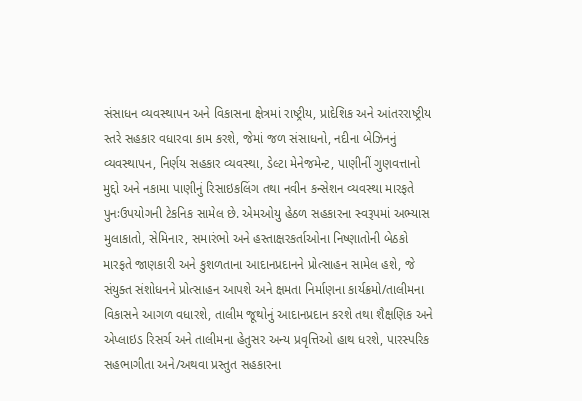સંસાધન વ્યવસ્થાપન અને વિકાસના ક્ષેત્રમાં રાષ્ટ્રીય, પ્રાદેશિક અને આંતરરાષ્ટ્રીય સ્તરે સહકાર વધારવા કામ કરશે, જેમાં જળ સંસાધનો, નદીના બેઝિનનું વ્યવસ્થાપન, નિર્ણય સહકાર વ્યવસ્થા, ડેલ્ટા મેનેજમેન્ટ, પાણીનીં ગુણવત્તાનો મુદ્દો અને નકામા પાણીનું રિસાઇકલિંગ તથા નવીન કન્સેશન વ્યવસ્થા મારફતે પુનઃઉપયોગની ટેકનિક સામેલ છે. એમઓયુ હેઠળ સહકારના સ્વરૂપમાં અભ્યાસ મુલાકાતો, સેમિનાર, સમારંભો અને હસ્તાક્ષરકર્તાઓના નિષ્ણાતોની બેઠકો મારફતે જાણકારી અને કુશળતાના આદાનપ્રદાનને પ્રોત્સાહન સામેલ હશે, જે સંયુક્ત સંશોધનને પ્રોત્સાહન આપશે અને ક્ષમતા નિર્માણના કાર્યક્રમો/તાલીમના વિકાસને આગળ વધારશે, તાલીમ જૂથોનું આદાનપ્રદાન કરશે તથા શૈક્ષણિક અને એપ્લાઇડ રિસર્ચ અને તાલીમના હેતુસર અન્ય પ્રવૃત્તિઓ હાથ ધરશે, પારસ્પરિક સહભાગીતા અને/અથવા પ્રસ્તુત સહકારના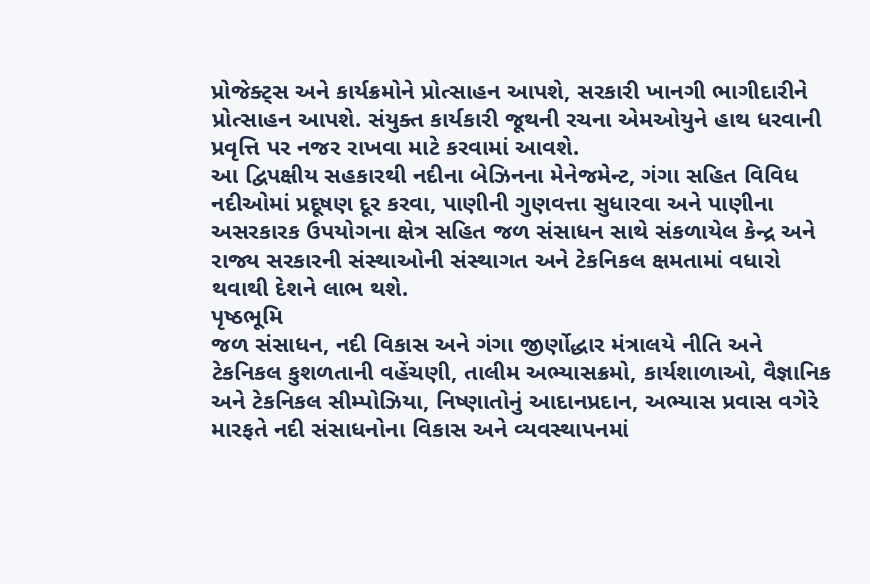પ્રોજેક્ટ્સ અને કાર્યક્રમોને પ્રોત્સાહન આપશે, સરકારી ખાનગી ભાગીદારીને પ્રોત્સાહન આપશે. સંયુક્ત કાર્યકારી જૂથની રચના એમઓયુને હાથ ધરવાની પ્રવૃત્તિ પર નજર રાખવા માટે કરવામાં આવશે.
આ દ્વિપક્ષીય સહકારથી નદીના બેઝિનના મેનેજમેન્ટ, ગંગા સહિત વિવિધ નદીઓમાં પ્રદૂષણ દૂર કરવા, પાણીની ગુણવત્તા સુધારવા અને પાણીના અસરકારક ઉપયોગના ક્ષેત્ર સહિત જળ સંસાધન સાથે સંકળાયેલ કેન્દ્ર અને રાજ્ય સરકારની સંસ્થાઓની સંસ્થાગત અને ટેકનિકલ ક્ષમતામાં વધારો થવાથી દેશને લાભ થશે.
પૃષ્ઠભૂમિ
જળ સંસાધન, નદી વિકાસ અને ગંગા જીર્ણોદ્ધાર મંત્રાલયે નીતિ અને ટેકનિકલ કુશળતાની વહેંચણી, તાલીમ અભ્યાસક્રમો, કાર્યશાળાઓ, વૈજ્ઞાનિક અને ટેકનિકલ સીમ્પોઝિયા, નિષ્ણાતોનું આદાનપ્રદાન, અભ્યાસ પ્રવાસ વગેરે મારફતે નદી સંસાધનોના વિકાસ અને વ્યવસ્થાપનમાં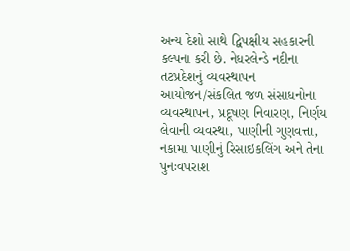અન્ય દેશો સાથે દ્વિપક્ષીય સહકારની કલ્પના કરી છે. નેધરલેન્ડે નદીના તટપ્રદેશનું વ્યવસ્થાપન આયોજન/સંકલિત જળ સંસાધનોના વ્યવસ્થાપન, પ્રદૂષણ નિવારણ, નિર્ણય લેવાની વ્યવસ્થા, પાણીની ગુણવત્તા, નકામા પાણીનું રિસાઇકલિંગ અને તેના પુનઃવપરાશ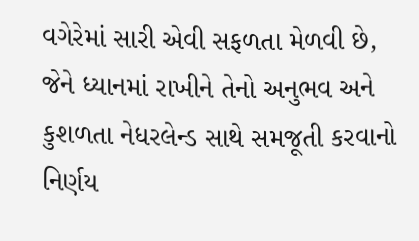વગેરેમાં સારી એવી સફળતા મેળવી છે, જેને ધ્યાનમાં રાખીને તેનો અનુભવ અને કુશળતા નેધરલેન્ડ સાથે સમજૂતી કરવાનો નિર્ણય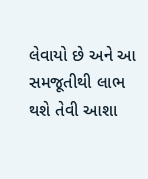લેવાયો છે અને આ સમજૂતીથી લાભ થશે તેવી આશા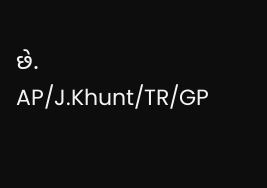છે.
AP/J.Khunt/TR/GP